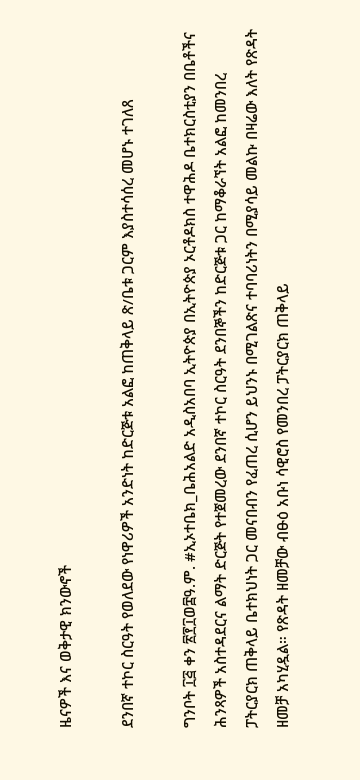ዜናዎች እና ወቅታዊ ክንውኖች

ደንበኛ ተኮር ስርዓት የወለደው የነዋሪዎች አንድነት ከድርጅቱ አልፎ ከጠቅላይ ጽ/ቤቱ ጋርም እያስተሳሰረ መሆኑ ተገለጸ

ግንቦት ፲፭ ቀን ፳፻፲ወ፰ዓ.ም. #ኢኦተቤክ_ቤሕአልድ አዲስአበባ ኢትዮጵያ በኢትዮጵያ ኦርቶዶክስ ተዋሕዶ ቤተክርስቲያን በቤቶችና ሕንጻዎች አስተዳደርና ልማት ድርጅት የተጀመረው ደንበኛ ተኮር ስርዓት ደንበኞችን ከድርጅቱ ጋር ከማቆራኘት አልፎ ከመንበረ ፓትርያርክ ጠቅላይ ቤተክህነት ጋር መናበብን የፈጠረ ሲሆን ይህንኑ በሚገልጽና ተባባሪነትን በሚያሳይ መልኩ በዛሬው እለት የጽዳት ዘመቻ አካሂዷል። የጽዳት ዘመቻው ብፁዕ አቡነ ሳዊሮስ የመንበረ ፓትርያርክ ጠቅላይ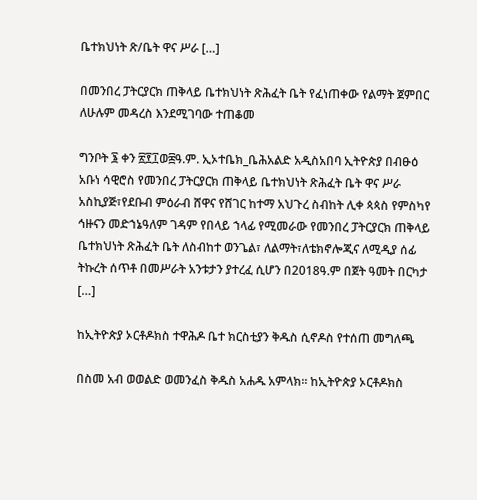ቤተክህነት ጽ/ቤት ዋና ሥራ […]

በመንበረ ፓትርያርክ ጠቅላይ ቤተክህነት ጽሕፈት ቤት የፈነጠቀው የልማት ጀምበር ለሁሉም መዳረስ እንደሚገባው ተጠቆመ

ግንቦት ፮ ቀን ፳፻፲ወ፰ዓ.ም. ኢኦተቤክ_ቤሕአልድ አዲስአበባ ኢትዮጵያ በብፁዕ አቡነ ሳዊሮስ የመንበረ ፓትርያርክ ጠቅላይ ቤተክህነት ጽሕፈት ቤት ዋና ሥራ አስኪያጅ፣የደቡብ ምዕራብ ሸዋና የሸገር ከተማ አህጉረ ስብከት ሊቀ ጳጳስ የምስካየ ኅዙናን መድኀኔዓለም ገዳም የበላይ ኀላፊ የሚመራው የመንበረ ፓትርያርክ ጠቅላይ ቤተክህነት ጽሕፈት ቤት ለስብከተ ወንጌል፣ ለልማት፣ለቴክኖሎጂና ለሚዲያ ሰፊ ትኩረት ሰጥቶ በመሥራት አንቱታን ያተረፈ ሲሆን በ2018ዓ.ም በጀት ዓመት በርካታ […]

ከኢትዮጵያ ኦርቶዶክስ ተዋሕዶ ቤተ ክርስቲያን ቅዱስ ሲኖዶስ የተሰጠ መግለጫ

በስመ አብ ወወልድ ወመንፈስ ቅዱስ አሐዱ አምላክ፡፡ ከኢትዮጵያ ኦርቶዶክስ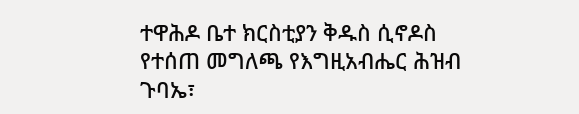ተዋሕዶ ቤተ ክርስቲያን ቅዱስ ሲኖዶስ የተሰጠ መግለጫ የእግዚአብሔር ሕዝብ ጉባኤ፣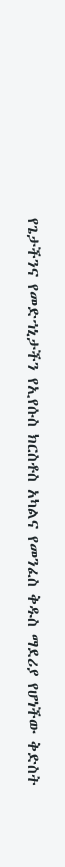የጌታችንና የመድኀኒታችን የኢየሱስ ክርስቶስ አካልና የመንፈስ ቅዱስ ማደሪያ የሆነችው ቅድስት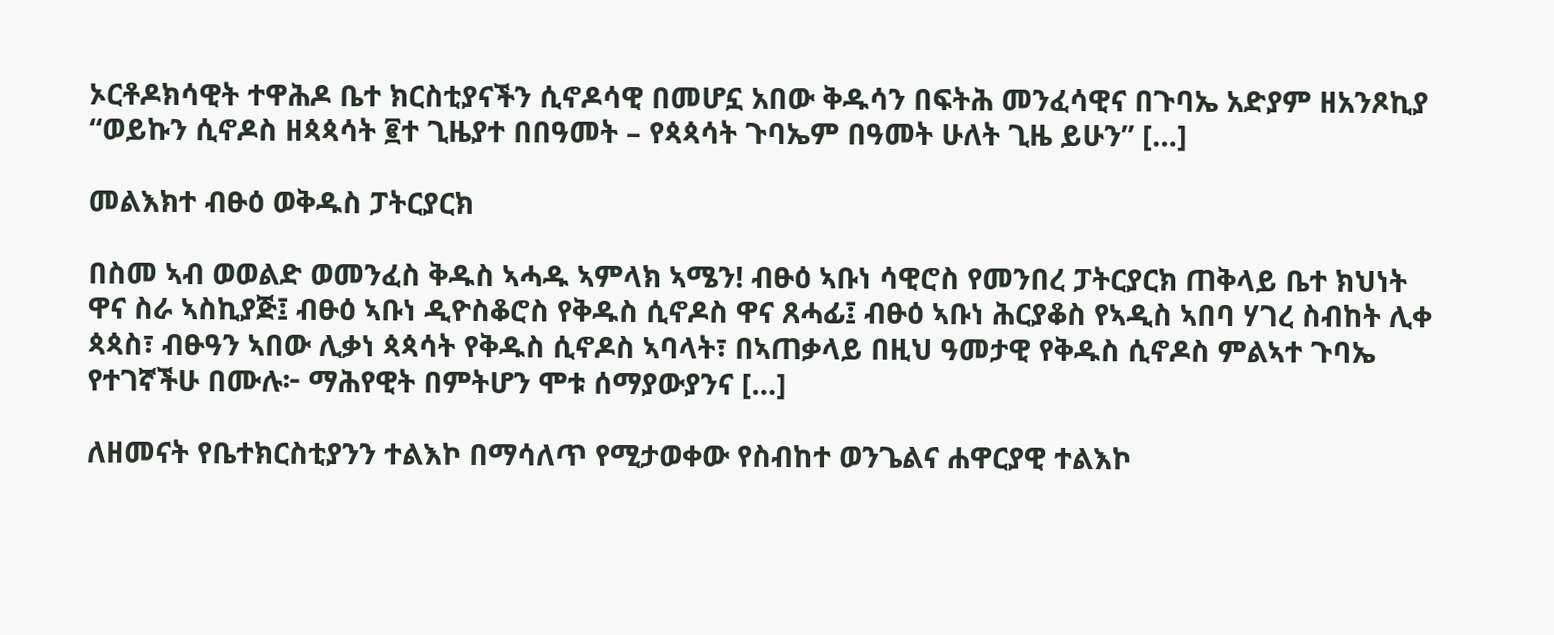ኦርቶዶክሳዊት ተዋሕዶ ቤተ ክርስቲያናችን ሲኖዶሳዊ በመሆኗ አበው ቅዱሳን በፍትሕ መንፈሳዊና በጉባኤ አድያም ዘአንጾኪያ “ወይኩን ሲኖዶስ ዘጳጳሳት ፪ተ ጊዜያተ በበዓመት – የጳጳሳት ጉባኤም በዓመት ሁለት ጊዜ ይሁን” […]

መልእክተ ብፁዕ ወቅዱስ ፓትርያርክ

በስመ ኣብ ወወልድ ወመንፈስ ቅዱስ ኣሓዱ ኣምላክ ኣሜን! ብፁዕ ኣቡነ ሳዊሮስ የመንበረ ፓትርያርክ ጠቅላይ ቤተ ክህነት ዋና ስራ ኣስኪያጅ፤ ብፁዕ ኣቡነ ዲዮስቆሮስ የቅዱስ ሲኖዶስ ዋና ጸሓፊ፤ ብፁዕ ኣቡነ ሕርያቆስ የኣዲስ ኣበባ ሃገረ ስብከት ሊቀ ጳጳስ፣ ብፁዓን ኣበው ሊቃነ ጳጳሳት የቅዱስ ሲኖዶስ ኣባላት፣ በኣጠቃላይ በዚህ ዓመታዊ የቅዱስ ሲኖዶስ ምልኣተ ጉባኤ የተገኛችሁ በሙሉ፦ ማሕየዊት በምትሆን ሞቱ ሰማያውያንና […]

ለዘመናት የቤተክርስቲያንን ተልእኮ በማሳለጥ የሚታወቀው የስብከተ ወንጌልና ሐዋርያዊ ተልእኮ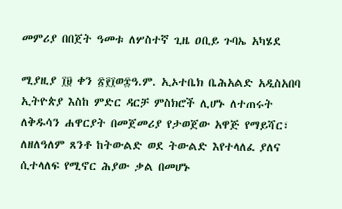መምሪያ በበጀት ዓመቱ ለሦስተኛ ጊዜ ዐቢይ ጉባኤ አካሄደ

ሚያዚያ ፲፱ ቀን ፳፻፲ወ፰ዓ.ም. ኢኦተቤክ ቤሕአልድ አዲስአበባ ኢትዮጵያ እስከ ምድር ዳርቻ ምስክሮች ሊሆኑ ለተጠሩት ለቅዱሳን ሐዋርያት በመጀመሪያ የታወጀው አዋጅ የማይሻር፣ ለዘለዓለም ጸንቶ ከትውልድ ወደ ትውልድ እየተላለፈ ያለና ሲተላለፍ የሚኖር ሕያው ቃል በመሆኑ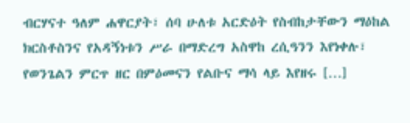ብርሃናተ ዓለም ሐዋርያት፣ ሰባ ሁለቱ አርድዕት የስብከታቸውን ማዕከል ክርስቶስንና የአዳኝነቱን ሥራ በማድረግ አስዋከ ረሲዓንን እየነቀሉ፣ የወንጌልን ምርጥ ዘር በምዕመናን የልቡና ማሳ ላይ እየዘሩ […]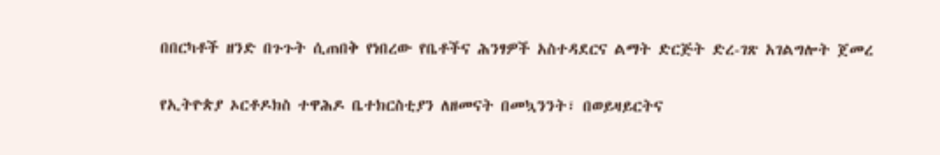በበርካቶች ዘንድ በጉጉት ሲጠበቅ የነበረው የቤቶችና ሕንፃዎች አስተዳደርና ልማት ድርጅት ድረ-ገጽ አገልግሎት ጀመረ

የኢትዮጵያ ኦርቶዶክስ ተዋሕዶ ቤተክርስቲያን ለዘመናት በመኳንንት፣ በወይዛይርትና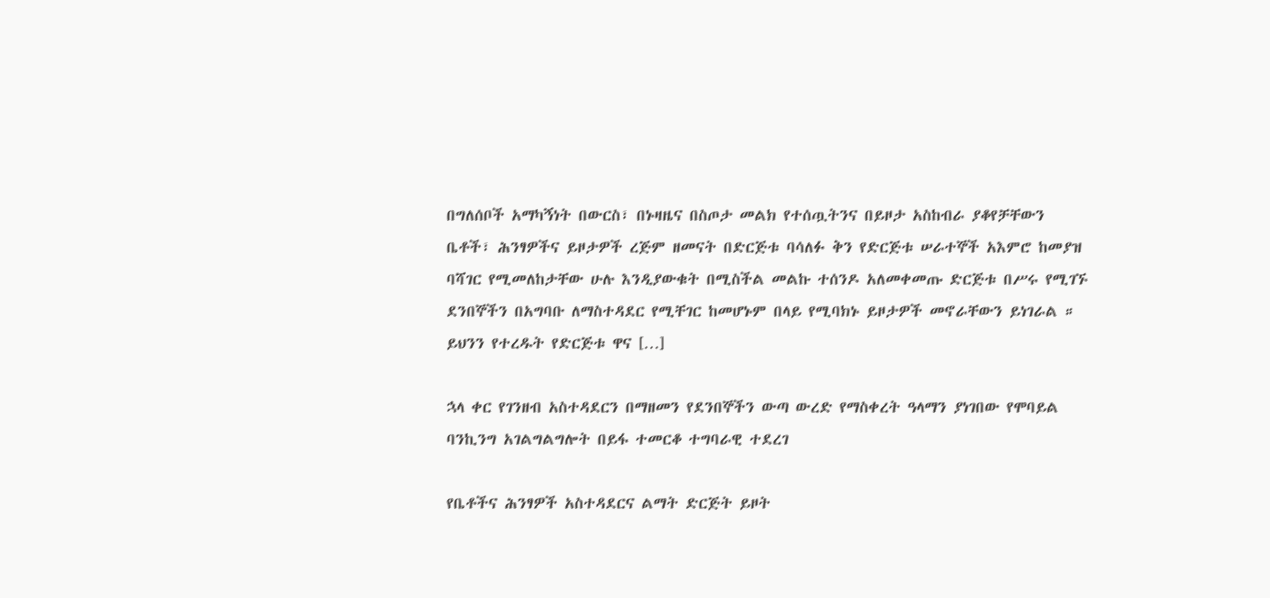በግለሰቦች አማካኝነት በውርስ፣ በኑዛዜና በስጦታ መልክ የተሰጧትንና በይዞታ አስከብራ ያቆየቻቸውን ቤቶች፣ ሕንፃዎችና ይዞታዎች ረጅም ዘመናት በድርጅቱ ባሳለፉ ቅን የድርጅቱ ሠራተኞች አእምሮ ከመያዝ ባሻገር የሚመለከታቸው ሁሉ እንዲያውቁት በሚስችል መልኩ ተሰንዶ አለመቀመጡ ድርጅቱ በሥሩ የሚገኙ ደንበኞችን በአግባቡ ለማስተዳደር የሚቸገር ከመሆኑም በላይ የሚባክኑ ይዞታዎች መኖራቸውን ይነገራል ። ይህንን የተረዱት የድርጅቱ ዋና […]

ኋላ ቀር የገንዘብ አስተዳደርን በማዘመን የደንበኞችን ውጣ ውረድ የማስቀረት ዓላማን ያነገበው የሞባይል ባንኪንግ አገልግልግሎት በይፋ ተመርቆ ተግባራዊ ተደረገ

የቤቶችና ሕንፃዎች አስተዳደርና ልማት ድርጅት ይዞት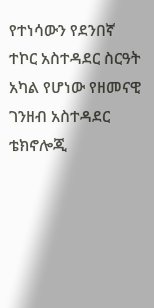የተነሳውን የደንበኛ ተኮር አስተዳደር ስርዓት አካል የሆነው የዘመናዊ ገንዘብ አስተዳደር ቴክኖሎጂ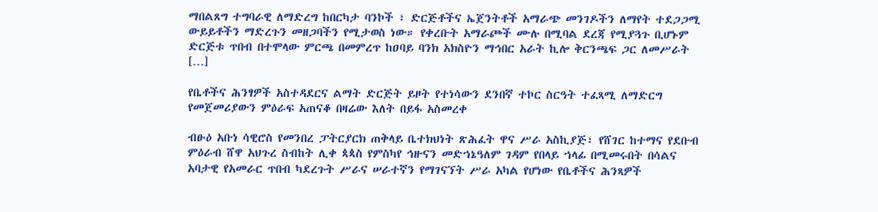ማበልጸግ ተግባራዊ ለማድረግ ከበርካታ ባንኮች ፣ ድርጅቶችና ኤጀንትቶች አማራጭ መንገዶችን ለማየት ተደጋጋሚ ውይይቶችን ማድረጉን መዘጋባችን የሚታወስ ነው። የቀረቡት አማራጮች ሙሉ በሚባል ደረጃ የሚያጓጉ ቢሆኑም ድርጅቱ ጥበብ በተሞላው ምርጫ በመምረጥ ከዐባይ ባንክ አክስዮን ማኅበር አራት ኪሎ ቅርንጫፍ ጋር ለመሥራት […]

የቤቶችና ሕንፃዎች አስተዳደርና ልማት ድርጅት ይዞት የተነሳውን ደንበኛ ተኮር ስርዓት ተፈጻሚ ለማድርግ የመጀመሪያውን ምዕራፍ አጠናቆ በዛሬው እለት በይፋ አስመረቀ

ብፁዕ አቡነ ሳዊሮስ የመንበረ ፓትርያርክ ጠቅላይ ቤተክህነት ጽሕፈት ዋና ሥራ አስኪያጅ፣ የሸገር ከተማና የደቡብ ምዕራብ ሸዋ አህጉረ ስብከት ሊቀ ጳጳስ የምስካየ ኅዙናን መድኀኔዓለም ገዳም የበላይ ኀላፊ በሚመሩበት በሳልና አባታዊ የአመራር ጥበብ ካደረጉት ሥራና ሠራተኛን የማገናኘት ሥራ አካል የሆነው የቤቶችና ሕንጻዎች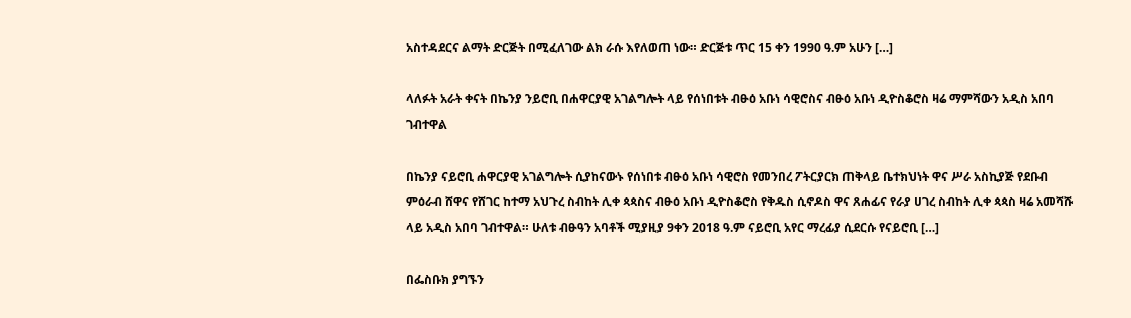አስተዳደርና ልማት ድርጅት በሚፈለገው ልክ ራሱ እየለወጠ ነው። ድርጅቱ ጥር 15 ቀን 1990 ዓ.ም አሁን […]

ላለፉት አራት ቀናት በኬንያ ንይሮቢ በሐዋርያዊ አገልግሎት ላይ የሰነበቱት ብፁዕ አቡነ ሳዊሮስና ብፁዕ አቡነ ዲዮስቆሮስ ዛሬ ማምሻውን አዲስ አበባ ገብተዋል

በኬንያ ናይሮቢ ሐዋርያዊ አገልግሎት ሲያከናውኑ የሰነበቱ ብፁዕ አቡነ ሳዊሮስ የመንበረ ፖትርያርክ ጠቅላይ ቤተክህነት ዋና ሥራ አስኪያጅ የደቡብ ምዕራብ ሸዋና የሸገር ከተማ አህጉረ ስብከት ሊቀ ጳጳስና ብፁዕ አቡነ ዲዮስቆሮስ የቅዱስ ሲኖዶስ ዋና ጸሐፊና የራያ ሀገረ ስብከት ሊቀ ጳጳስ ዛሬ አመሻሹ ላይ አዲስ አበባ ገብተዋል። ሁለቱ ብፁዓን አባቶች ሚያዚያ 9ቀን 2018 ዓ.ም ናይሮቢ አየር ማረፊያ ሲደርሱ የናይሮቢ […]

በፌስቡክ ያግኙን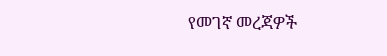የመገኛ መረጃዎች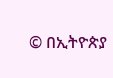© በኢትዮጵያ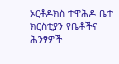ኦርቶዶክስ ተዋሕዶ ቤተ ክርስቲያን የቤቶችና ሕንፃዎች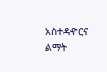አስተዳዯርና ልማት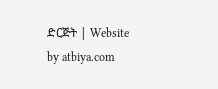ድርጅት | Website by atbiya.com